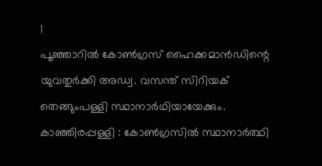1
പൂഞ്ഞാറിൽ കോൺഗ്രസ് ഹൈക്കമാൻഡിന്റെ യുവതുർക്കി അഡ്വ. വസന്ത് സിറിയക് തെങ്ങുംപള്ളി സ്ഥാനാർഥിയായേക്കും.
കാഞ്ഞിരപ്പള്ളി : കോൺഗ്രസിൽ സ്ഥാനാർത്ഥി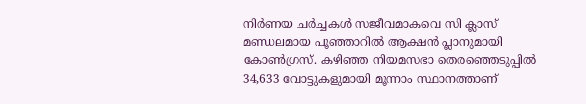നിർണയ ചർച്ചകൾ സജീവമാകവെ സി ക്ലാസ് മണ്ഡലമായ പൂഞ്ഞാറിൽ ആക്ഷൻ പ്ലാനുമായി കോൺഗ്രസ്. കഴിഞ്ഞ നിയമസഭാ തെരഞ്ഞെടുപ്പിൽ 34,633 വോട്ടുകളുമായി മൂന്നാം സ്ഥാനത്താണ്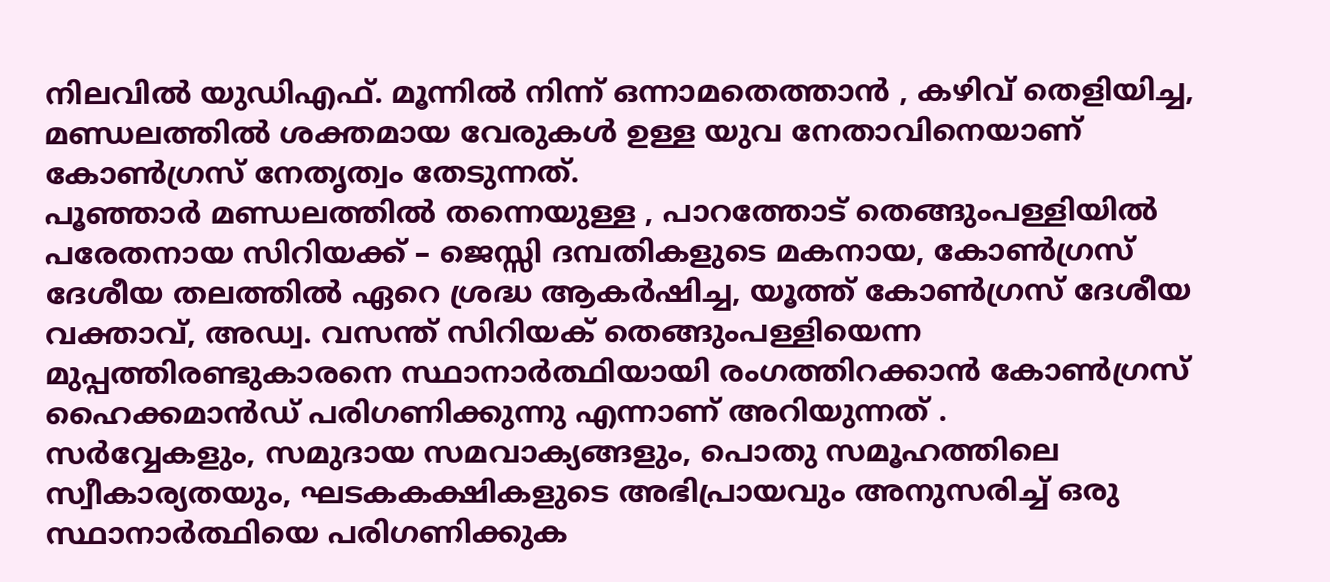നിലവിൽ യുഡിഎഫ്. മൂന്നിൽ നിന്ന് ഒന്നാമതെത്താൻ , കഴിവ് തെളിയിച്ച, മണ്ഡലത്തിൽ ശക്തമായ വേരുകൾ ഉള്ള യുവ നേതാവിനെയാണ് കോൺഗ്രസ് നേതൃത്വം തേടുന്നത്.
പൂഞ്ഞാർ മണ്ഡലത്തിൽ തന്നെയുള്ള , പാറത്തോട് തെങ്ങുംപള്ളിയിൽ പരേതനായ സിറിയക്ക് – ജെസ്സി ദമ്പതികളുടെ മകനായ, കോൺഗ്രസ് ദേശീയ തലത്തിൽ ഏറെ ശ്രദ്ധ ആകർഷിച്ച, യൂത്ത് കോൺഗ്രസ് ദേശീയ വക്താവ്, അഡ്വ. വസന്ത് സിറിയക് തെങ്ങുംപള്ളിയെന്ന മുപ്പത്തിരണ്ടുകാരനെ സ്ഥാനാർത്ഥിയായി രംഗത്തിറക്കാൻ കോൺഗ്രസ് ഹൈക്കമാൻഡ് പരിഗണിക്കുന്നു എന്നാണ് അറിയുന്നത് .
സർവ്വേകളും, സമുദായ സമവാക്യങ്ങളും, പൊതു സമൂഹത്തിലെ സ്വീകാര്യതയും, ഘടകകക്ഷികളുടെ അഭിപ്രായവും അനുസരിച്ച് ഒരു സ്ഥാനാർത്ഥിയെ പരിഗണിക്കുക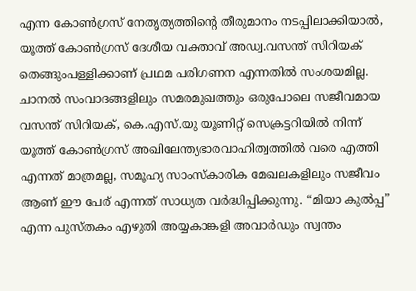എന്ന കോൺഗ്രസ് നേതൃത്യത്തിന്റെ തീരുമാനം നടപ്പിലാക്കിയാൽ, യൂത്ത് കോൺഗ്രസ് ദേശീയ വക്താവ് അഡ്വ.വസന്ത് സിറിയക് തെങ്ങുംപള്ളിക്കാണ് പ്രഥമ പരിഗണന എന്നതിൽ സംശയമില്ല.
ചാനൽ സംവാദങ്ങളിലും സമരമുഖത്തും ഒരുപോലെ സജീവമായ വസന്ത് സിറിയക്, കെ.എസ്.യു യൂണിറ്റ് സെക്രട്ടറിയിൽ നിന്ന് യൂത്ത് കോൺഗ്രസ് അഖിലേന്ത്യഭാരവാഹിത്വത്തിൽ വരെ എത്തി എന്നത് മാത്രമല്ല, സമൂഹ്യ സാംസ്കാരിക മേഖലകളിലും സജീവം ആണ് ഈ പേര് എന്നത് സാധ്യത വർദ്ധിപ്പിക്കുന്നു. “മിയാ കുൽപ്പ” എന്ന പുസ്തകം എഴുതി അയ്യകാങ്കളി അവാർഡും സ്വന്തം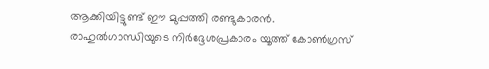ആക്കിയിട്ടുണ്ട് ഈ മുപ്പത്തി രണ്ടുകാരൻ.
രാഹുൽഗാന്ധിയുടെ നിർദ്ദേശപ്രകാരം യൂത്ത് കോൺഗ്രസ്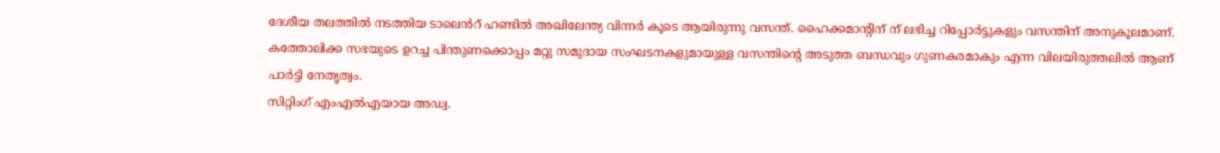ദേശീയ തലത്തിൽ നടത്തിയ ടാലെൻറ് ഹണ്ടിൽ അഖിലേന്ത്യ വിന്നർ കൂടെ ആയിരുന്നു വസന്ത്. ഹൈക്കമാന്റിന് ന് ലഭിച്ച റിപ്പോർട്ടുകളും വസന്തിന് അനുകൂലമാണ്. കത്തോലിക്ക സഭയുടെ ഉറച്ച പിന്തുണക്കൊപ്പം മറ്റു സമുദായ സംഘടനകളുമായുള്ള വസന്തിന്റെ അടുത്ത ബന്ധവും ഗുണകരമാകും എന്ന വിലയിരുത്തലിൽ ആണ് പാർട്ടി നേതൃത്വം.
സിറ്റിംഗ് എംഎൽഎയായ അഡ്വ.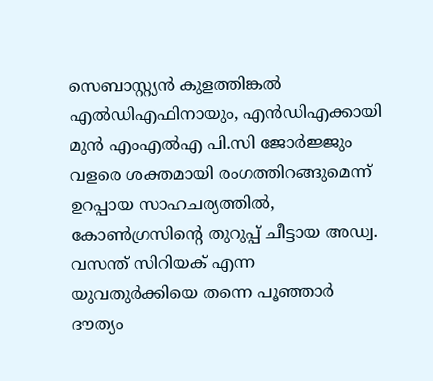സെബാസ്റ്റ്യൻ കുളത്തിങ്കൽ എൽഡിഎഫിനായും, എൻഡിഎക്കായി മുൻ എംഎൽഎ പി.സി ജോർജ്ജും വളരെ ശക്തമായി രംഗത്തിറങ്ങുമെന്ന് ഉറപ്പായ സാഹചര്യത്തിൽ, കോൺഗ്രസിന്റെ തുറുപ്പ് ചീട്ടായ അഡ്വ. വസന്ത് സിറിയക് എന്ന യുവതുർക്കിയെ തന്നെ പൂഞ്ഞാർ ദൗത്യം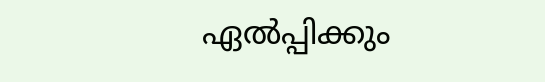ഏൽപ്പിക്കും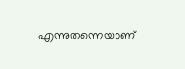എന്നുതന്നെയാണ്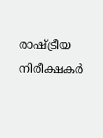രാഷ്ട്രീയ നിരീക്ഷകർ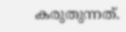കരുതുന്നത്.